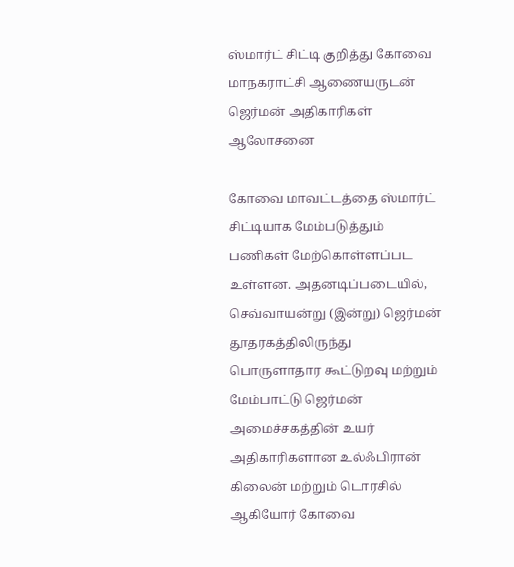ஸ்மார்ட் சிட்டி குறித்து கோவை மாநகராட்சி ஆணையருடன் ஜெர்மன் அதிகாரிகள் ஆலோசனை

கோவை மாவட்டத்தை ஸ்மார்ட் சிட்டியாக மேம்படுத்தும் பணிகள் மேற்கொள்ளப்பட உள்ளன. அதனடிப்படையில், செவ்வாயன்று (இன்று) ஜெர்மன் தூதரகத்திலிருந்து பொருளாதார கூட்டுறவு மற்றும் மேம்பாட்டு ஜெர்மன் அமைச்சகத்தின் உயர் அதிகாரிகளான உல்ஃபிரான் கிலைன் மற்றும் டொரசில் ஆகியோர் கோவை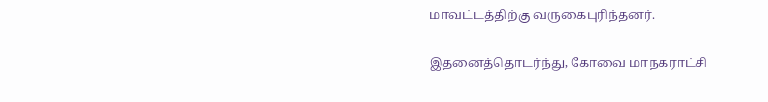மாவட்டத்திற்கு வருகைபுரிந்தனர்.

இதனைத்தொடர்ந்து, கோவை மாநகராட்சி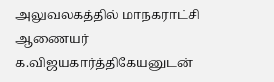அலுவலகத்தில் மாநகராட்சி ஆணையர் க.விஜயகார்த்திகேயனுடன்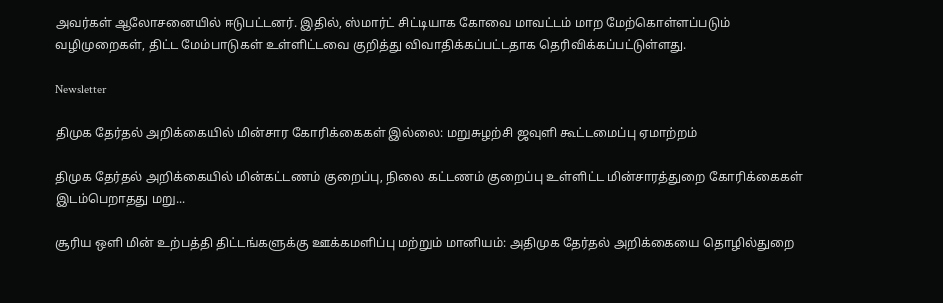அவர்கள் ஆலோசனையில் ஈடுபட்டனர். இதில், ஸ்மார்ட் சிட்டியாக கோவை மாவட்டம் மாற மேற்கொள்ளப்படும் வழிமுறைகள், திட்ட மேம்பாடுகள் உள்ளிட்டவை குறித்து விவாதிக்கப்பட்டதாக தெரிவிக்கப்பட்டுள்ளது.

Newsletter

திமுக தேர்தல் அறிக்கையில் மின்சார கோரிக்கைகள் இல்லை: மறுசுழற்சி ஜவுளி கூட்டமைப்பு ஏமாற்றம்

திமுக தேர்தல் அறிக்கையில் மின்கட்டணம் குறைப்பு, நிலை கட்டணம் குறைப்பு உள்ளிட்ட மின்சாரத்துறை கோரிக்கைகள் இடம்பெறாதது மறு...

சூரிய ஒளி மின் உற்பத்தி திட்டங்களுக்கு ஊக்கமளிப்பு மற்றும் மானியம்: அதிமுக தேர்தல் அறிக்கையை தொழில்துறை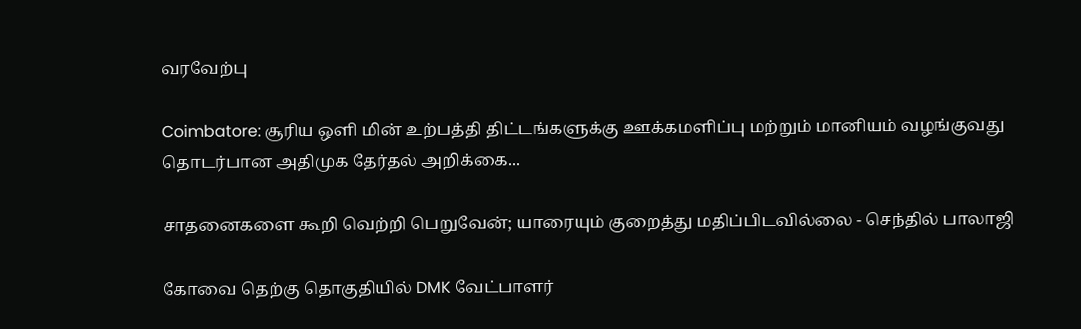வரவேற்பு

Coimbatore: சூரிய ஒளி மின் உற்பத்தி திட்டங்களுக்கு ஊக்கமளிப்பு மற்றும் மானியம் வழங்குவது தொடர்பான அதிமுக தேர்தல் அறிக்கை...

சாதனைகளை கூறி வெற்றி பெறுவேன்; யாரையும் குறைத்து மதிப்பிடவில்லை - செந்தில் பாலாஜி

கோவை தெற்கு தொகுதியில் DMK வேட்பாளர்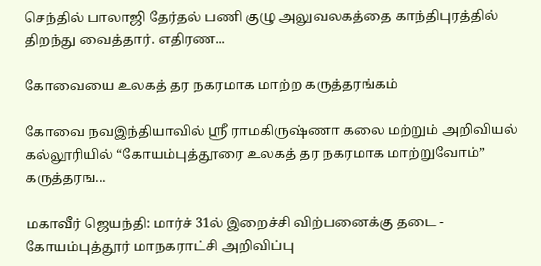செந்தில் பாலாஜி தேர்தல் பணி குழு அலுவலகத்தை காந்திபுரத்தில் திறந்து வைத்தார். எதிரண...

கோவையை உலகத் தர நகரமாக மாற்ற கருத்தரங்கம்

கோவை நவஇந்தியாவில் ஸ்ரீ ராமகிருஷ்ணா கலை மற்றும் அறிவியல் கல்லூரியில் “கோயம்புத்தூரை உலகத் தர நகரமாக மாற்றுவோம்” கருத்தரங...

மகாவீர் ஜெயந்தி: மார்ச் 31ல் இறைச்சி விற்பனைக்கு தடை - கோயம்புத்தூர் மாநகராட்சி அறிவிப்பு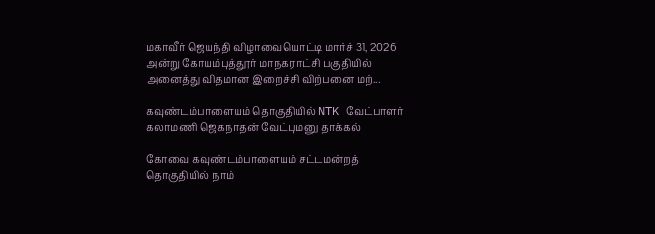மகாவீர் ஜெயந்தி விழாவையொட்டி மார்ச் 31, 2026 அன்று கோயம்புத்தூர் மாநகராட்சி பகுதியில் அனைத்து விதமான இறைச்சி விற்பனை மற்...

கவுண்டம்பாளையம் தொகுதியில் NTK வேட்பாளர் கலாமணி ஜெகநாதன் வேட்புமனு தாக்கல்

கோவை கவுண்டம்பாளையம் சட்டமன்றத் தொகுதியில் நாம்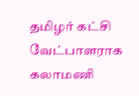தமிழர் கட்சி வேட்பாளராக கலாமணி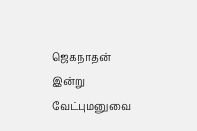ஜெகநாதன் இன்று வேட்புமனுவை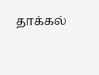தாக்கல்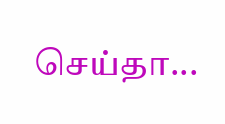செய்தா...